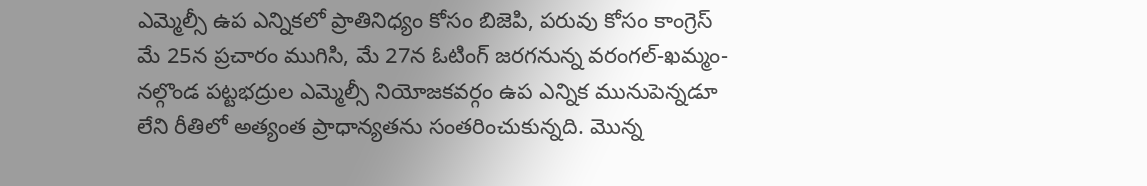ఎమ్మెల్సీ ఉప ఎన్నికలో ప్రాతినిధ్యం కోసం బిజెపి, పరువు కోసం కాంగ్రెస్
మే 25న ప్రచారం ముగిసి, మే 27న ఓటింగ్ జరగనున్న వరంగల్-ఖమ్మం-నల్గొండ పట్టభద్రుల ఎమ్మెల్సీ నియోజకవర్గం ఉప ఎన్నిక మునుపెన్నడూ లేని రీతిలో అత్యంత ప్రాధాన్యతను సంతరించుకున్నది. మొన్న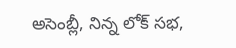అసెంబ్లీ, నిన్న లోక్ సభ,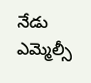నేడు ఎమ్మెల్సీ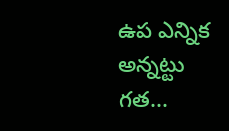ఉప ఎన్నిక అన్నట్టు గత...